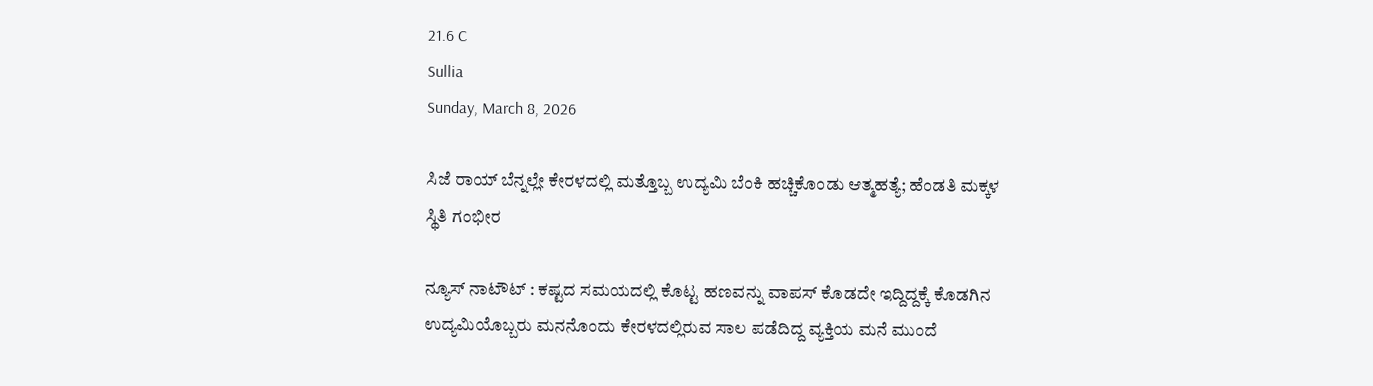21.6 C
Sullia
Sunday, March 8, 2026

ಸಿಜೆ ರಾಯ್ ಬೆನ್ನಲ್ಲೇ ಕೇರಳದಲ್ಲಿ ಮತ್ತೊಬ್ಬ ಉದ್ಯಮಿ ಬೆಂಕಿ ಹಚ್ಚಿಕೊಂಡು ಆತ್ಮಹತ್ಯೆ; ಹೆಂಡತಿ ಮಕ್ಕಳ ಸ್ಥಿತಿ ಗಂಭೀರ

ನ್ಯೂಸ್ ನಾಟೌಟ್ : ಕಷ್ಟದ ಸಮಯದಲ್ಲಿ ಕೊಟ್ಟ ಹಣವನ್ನು ವಾಪಸ್‌ ಕೊಡದೇ ಇದ್ದಿದ್ದಕ್ಕೆ ಕೊಡಗಿನ ಉದ್ಯಮಿಯೊಬ್ಬರು ಮನನೊಂದು ಕೇರಳದಲ್ಲಿರುವ ಸಾಲ ಪಡೆದಿದ್ದ ವ್ಯಕ್ತಿಯ ಮನೆ ಮುಂದೆ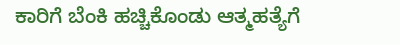ಕಾರಿಗೆ ಬೆಂಕಿ ಹಚ್ಚಿಕೊಂಡು ಆತ್ಮಹತ್ಯೆಗೆ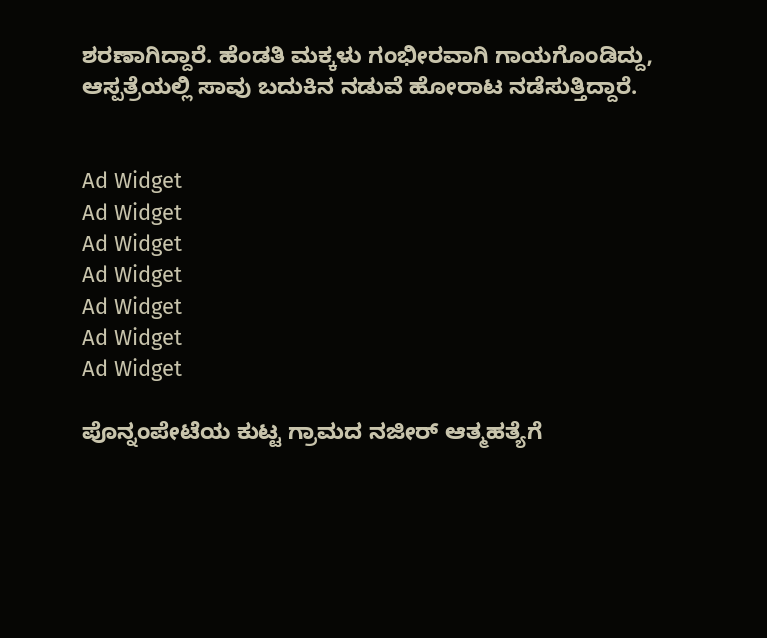ಶರಣಾಗಿದ್ದಾರೆ. ಹೆಂಡತಿ ಮಕ್ಕಳು ಗಂಭೀರವಾಗಿ ಗಾಯಗೊಂಡಿದ್ದು, ಆಸ್ಪತ್ರೆಯಲ್ಲಿ ಸಾವು ಬದುಕಿನ ನಡುವೆ ಹೋರಾಟ ನಡೆಸುತ್ತಿದ್ದಾರೆ.


Ad Widget
Ad Widget
Ad Widget
Ad Widget
Ad Widget
Ad Widget
Ad Widget

ಪೊನ್ನಂಪೇಟೆಯ ಕುಟ್ಟ ಗ್ರಾಮದ ನಜೀರ್ ಆತ್ಮಹತ್ಯೆಗೆ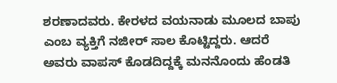ಶರಣಾದವರು. ಕೇರಳದ‌ ವಯನಾಡು‌ ಮೂಲದ ಬಾಪು ಎಂಬ ವ್ಯಕ್ತಿಗೆ ನಜೀರ್ ಸಾಲ ಕೊಟ್ಟಿದ್ದರು. ಆದರೆ ಅವರು ವಾಪಸ್‌ ಕೊಡದಿದ್ದಕ್ಕೆ ಮನನೊಂದು ಹೆಂಡತಿ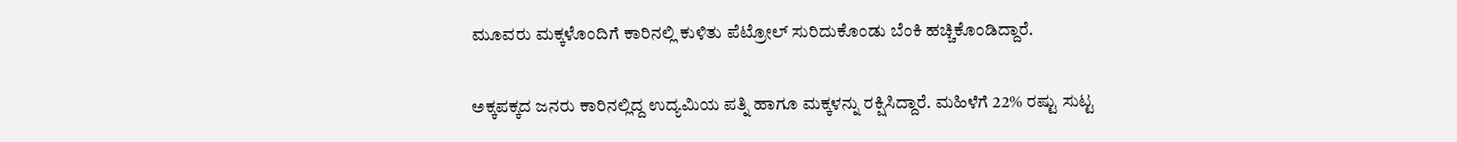ಮೂವರು ಮಕ್ಕಳೊಂದಿಗೆ ಕಾರಿನಲ್ಲಿ ಕುಳಿತು ಪೆಟ್ರೋಲ್‌ ಸುರಿದುಕೊಂಡು ಬೆಂಕಿ ಹಚ್ಚಿಕೊಂಡಿದ್ದಾರೆ.

ಅಕ್ಕಪಕ್ಕದ ಜನರು ಕಾರಿನಲ್ಲಿದ್ದ ಉದ್ಯಮಿಯ ಪತ್ನಿ ಹಾಗೂ ಮಕ್ಕಳನ್ನು ರಕ್ಷಿಸಿದ್ದಾರೆ. ಮಹಿಳೆಗೆ 22% ರಷ್ಟು ಸುಟ್ಟ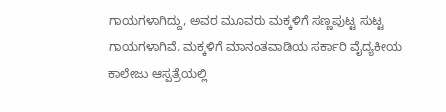ಗಾಯಗಳಾಗಿದ್ದು, ಅವರ ಮೂವರು ಮಕ್ಕಳಿಗೆ ಸಣ್ಣಪುಟ್ಟ ಸುಟ್ಟ ಗಾಯಗಳಾಗಿವೆ. ಮಕ್ಕಳಿಗೆ ಮಾನಂತವಾಡಿಯ ಸರ್ಕಾರಿ ವೈದ್ಯಕೀಯ ಕಾಲೇಜು ಆಸ್ಪತ್ರೆಯಲ್ಲಿ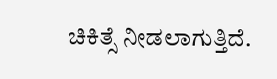ಚಿಕಿತ್ಸೆ ನೀಡಲಾಗುತ್ತಿದೆ.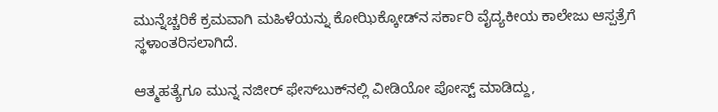ಮುನ್ನೆಚ್ಚರಿಕೆ ಕ್ರಮವಾಗಿ ಮಹಿಳೆಯನ್ನು ಕೋಝಿಕ್ಕೋಡ್‌ನ ಸರ್ಕಾರಿ ವೈದ್ಯಕೀಯ ಕಾಲೇಜು ಆಸ್ಪತ್ರೆಗೆ ಸ್ಥಳಾಂತರಿಸಲಾಗಿದೆ.

ಆತ್ಮಹತ್ಯೆಗೂ ಮುನ್ನ ನಜೀರ್‌ ಫೇಸ್‌ಬುಕ್‌ನಲ್ಲಿ ವೀಡಿಯೋ ಪೋಸ್ಟ್‌ ಮಾಡಿದ್ದು,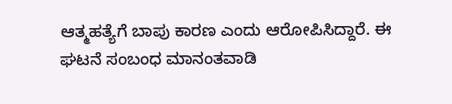ಆತ್ಮಹತ್ಯೆಗೆ ಬಾಪು ಕಾರಣ ಎಂದು ಆರೋಪಿಸಿದ್ದಾರೆ. ಈ ಘಟನೆ ಸಂಬಂಧ ಮಾನಂತವಾಡಿ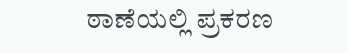ಠಾಣೆಯಲ್ಲಿ ಪ್ರಕರಣ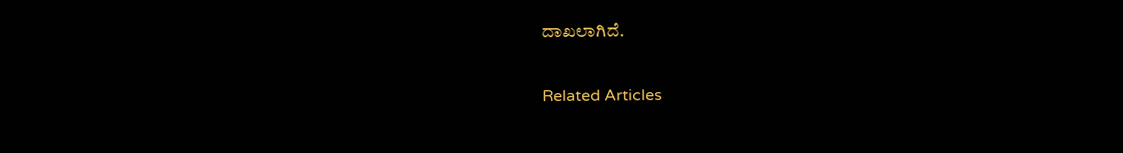ದಾಖಲಾಗಿದೆ.

Related Articles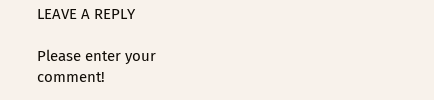LEAVE A REPLY

Please enter your comment!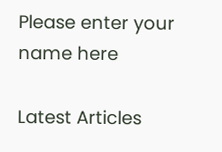Please enter your name here

Latest Articles